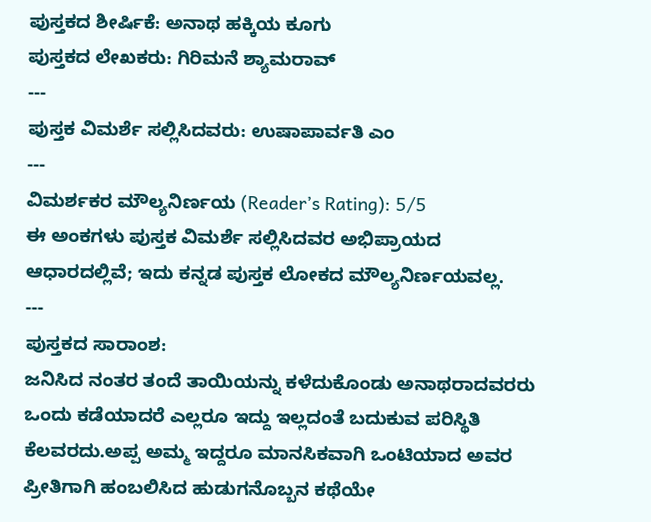ಪುಸ್ತಕದ ಶೀರ್ಷಿಕೆ: ಅನಾಥ ಹಕ್ಕಿಯ ಕೂಗು
ಪುಸ್ತಕದ ಲೇಖಕರು: ಗಿರಿಮನೆ ಶ್ಯಾಮರಾವ್
---
ಪುಸ್ತಕ ವಿಮರ್ಶೆ ಸಲ್ಲಿಸಿದವರು: ಉಷಾಪಾರ್ವತಿ ಎಂ
---
ವಿಮರ್ಶಕರ ಮೌಲ್ಯನಿರ್ಣಯ (Reader’s Rating): 5/5
ಈ ಅಂಕಗಳು ಪುಸ್ತಕ ವಿಮರ್ಶೆ ಸಲ್ಲಿಸಿದವರ ಅಭಿಪ್ರಾಯದ ಆಧಾರದಲ್ಲಿವೆ; ಇದು ಕನ್ನಡ ಪುಸ್ತಕ ಲೋಕದ ಮೌಲ್ಯನಿರ್ಣಯವಲ್ಲ.
---
ಪುಸ್ತಕದ ಸಾರಾಂಶ:
ಜನಿಸಿದ ನಂತರ ತಂದೆ ತಾಯಿಯನ್ನು ಕಳೆದುಕೊಂಡು ಅನಾಥರಾದವರರು ಒಂದು ಕಡೆಯಾದರೆ ಎಲ್ಲರೂ ಇದ್ದು ಇಲ್ಲದಂತೆ ಬದುಕುವ ಪರಿಸ್ಥಿತಿ ಕೆಲವರದು.ಅಪ್ಪ ಅಮ್ಮ ಇದ್ದರೂ ಮಾನಸಿಕವಾಗಿ ಒಂಟಿಯಾದ ಅವರ ಪ್ರೀತಿಗಾಗಿ ಹಂಬಲಿಸಿದ ಹುಡುಗನೊಬ್ಬನ ಕಥೆಯೇ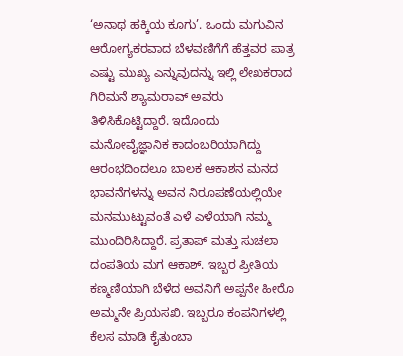‘ಅನಾಥ ಹಕ್ಕಿಯ ಕೂಗು’. ಒಂದು ಮಗುವಿನ ಆರೋಗ್ಯಕರವಾದ ಬೆಳವಣಿಗೆಗೆ ಹೆತ್ತವರ ಪಾತ್ರ ಎಷ್ಟು ಮುಖ್ಯ ಎನ್ನುವುದನ್ನು ಇಲ್ಲಿ ಲೇಖಕರಾದ ಗಿರಿಮನೆ ಶ್ಯಾಮರಾವ್ ಅವರು ತಿಳಿಸಿಕೊಟ್ಟಿದ್ದಾರೆ. ಇದೊಂದು ಮನೋವೈಜ್ಞಾನಿಕ ಕಾದಂಬರಿಯಾಗಿದ್ದು ಆರಂಭದಿಂದಲೂ ಬಾಲಕ ಆಕಾಶನ ಮನದ ಭಾವನೆಗಳನ್ನು ಅವನ ನಿರೂಪಣೆಯಲ್ಲಿಯೇ ಮನಮುಟ್ಟುವಂತೆ ಎಳೆ ಎಳೆಯಾಗಿ ನಮ್ಮ ಮುಂದಿರಿಸಿದ್ದಾರೆ. ಪ್ರತಾಪ್ ಮತ್ತು ಸುಚಲಾ ದಂಪತಿಯ ಮಗ ಆಕಾಶ್. ಇಬ್ಬರ ಪ್ರೀತಿಯ ಕಣ್ಮಣಿಯಾಗಿ ಬೆಳೆದ ಅವನಿಗೆ ಅಪ್ಪನೇ ಹೀರೊ ಅಮ್ಮನೇ ಪ್ರಿಯಸಖಿ. ಇಬ್ಬರೂ ಕಂಪನಿಗಳಲ್ಲಿ ಕೆಲಸ ಮಾಡಿ ಕೈತುಂಬಾ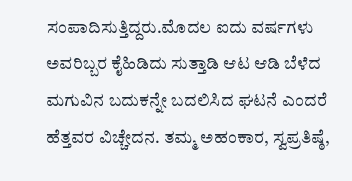ಸಂಪಾದಿಸುತ್ತಿದ್ದರು.ಮೊದಲ ಐದು ವರ್ಷಗಳು ಅವರಿಬ್ಬರ ಕೈಹಿಡಿದು ಸುತ್ತಾಡಿ ಆಟ ಆಡಿ ಬೆಳೆದ ಮಗುವಿನ ಬದುಕನ್ನೇ ಬದಲಿಸಿದ ಘಟನೆ ಎಂದರೆ ಹೆತ್ತವರ ವಿಚ್ಚೇದನ. ತಮ್ಮ ಅಹಂಕಾರ, ಸ್ವಪ್ರತಿಷ್ಠೆ,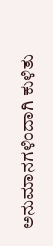ಅನುಮಾನಗಳಿಂದಾಗಿ ಕುಳಿತು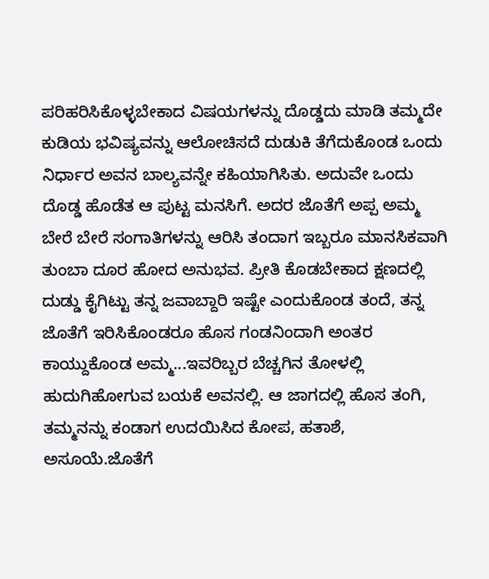ಪರಿಹರಿಸಿಕೊಳ್ಳಬೇಕಾದ ವಿಷಯಗಳನ್ನು ದೊಡ್ಡದು ಮಾಡಿ ತಮ್ಮದೇ ಕುಡಿಯ ಭವಿಷ್ಯವನ್ನು ಆಲೋಚಿಸದೆ ದುಡುಕಿ ತೆಗೆದುಕೊಂಡ ಒಂದು ನಿರ್ಧಾರ ಅವನ ಬಾಲ್ಯವನ್ನೇ ಕಹಿಯಾಗಿಸಿತು. ಅದುವೇ ಒಂದು ದೊಡ್ಡ ಹೊಡೆತ ಆ ಪುಟ್ಟ ಮನಸಿಗೆ. ಅದರ ಜೊತೆಗೆ ಅಪ್ಪ ಅಮ್ಮ ಬೇರೆ ಬೇರೆ ಸಂಗಾತಿಗಳನ್ನು ಆರಿಸಿ ತಂದಾಗ ಇಬ್ಬರೂ ಮಾನಸಿಕವಾಗಿ ತುಂಬಾ ದೂರ ಹೋದ ಅನುಭವ. ಪ್ರೀತಿ ಕೊಡಬೇಕಾದ ಕ್ಷಣದಲ್ಲಿ ದುಡ್ಡು ಕೈಗಿಟ್ಟು ತನ್ನ ಜವಾಬ್ದಾರಿ ಇಷ್ಟೇ ಎಂದುಕೊಂಡ ತಂದೆ, ತನ್ನ ಜೊತೆಗೆ ಇರಿಸಿಕೊಂಡರೂ ಹೊಸ ಗಂಡನಿಂದಾಗಿ ಅಂತರ ಕಾಯ್ದುಕೊಂಡ ಅಮ್ಮ...ಇವರಿಬ್ಬರ ಬೆಚ್ಚಗಿನ ತೋಳಲ್ಲಿ ಹುದುಗಿಹೋಗುವ ಬಯಕೆ ಅವನಲ್ಲಿ. ಆ ಜಾಗದಲ್ಲಿ ಹೊಸ ತಂಗಿ, ತಮ್ಮನನ್ನು ಕಂಡಾಗ ಉದಯಿಸಿದ ಕೋಪ, ಹತಾಶೆ, ಅಸೂಯೆ.ಜೊತೆಗೆ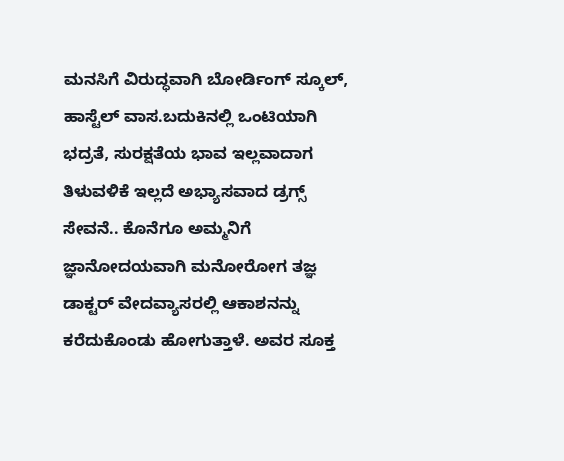ಮನಸಿಗೆ ವಿರುದ್ಧವಾಗಿ ಬೋರ್ಡಿಂಗ್ ಸ್ಕೂಲ್, ಹಾಸ್ಟೆಲ್ ವಾಸ.ಬದುಕಿನಲ್ಲಿ ಒಂಟಿಯಾಗಿ ಭದ್ರತೆ, ಸುರಕ್ಷತೆಯ ಭಾವ ಇಲ್ಲವಾದಾಗ ತಿಳುವಳಿಕೆ ಇಲ್ಲದೆ ಅಭ್ಯಾಸವಾದ ಡ್ರಗ್ಸ್ ಸೇವನೆ.. ಕೊನೆಗೂ ಅಮ್ಮನಿಗೆ ಜ್ಞಾನೋದಯವಾಗಿ ಮನೋರೋಗ ತಜ್ಞ ಡಾಕ್ಟರ್ ವೇದವ್ಯಾಸರಲ್ಲಿ ಆಕಾಶನನ್ನು ಕರೆದುಕೊಂಡು ಹೋಗುತ್ತಾಳೆ. ಅವರ ಸೂಕ್ತ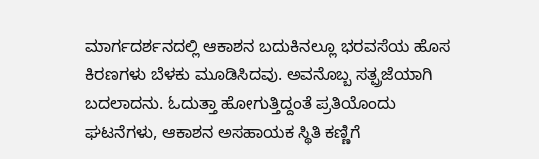ಮಾರ್ಗದರ್ಶನದಲ್ಲಿ ಆಕಾಶನ ಬದುಕಿನಲ್ಲೂ ಭರವಸೆಯ ಹೊಸ ಕಿರಣಗಳು ಬೆಳಕು ಮೂಡಿಸಿದವು. ಅವನೊಬ್ಬ ಸತ್ಪ್ರಜೆಯಾಗಿ ಬದಲಾದನು. ಓದುತ್ತಾ ಹೋಗುತ್ತಿದ್ದಂತೆ ಪ್ರತಿಯೊಂದು ಘಟನೆಗಳು, ಆಕಾಶನ ಅಸಹಾಯಕ ಸ್ಥಿತಿ ಕಣ್ಣಿಗೆ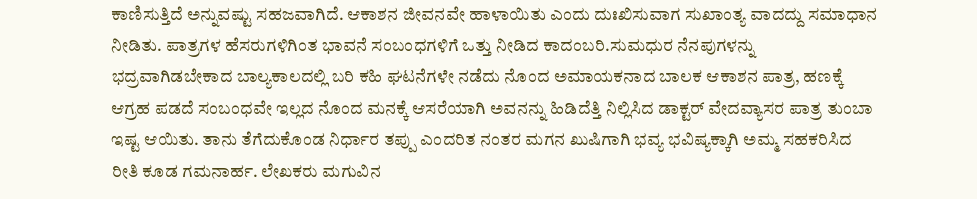ಕಾಣಿಸುತ್ತಿದೆ ಅನ್ನುವಷ್ಟು ಸಹಜವಾಗಿದೆ. ಆಕಾಶನ ಜೀವನವೇ ಹಾಳಾಯಿತು ಎಂದು ದುಃಖಿಸುವಾಗ ಸುಖಾಂತ್ಯ ವಾದದ್ದು ಸಮಾಧಾನ ನೀಡಿತು. ಪಾತ್ರಗಳ ಹೆಸರುಗಳಿಗಿಂತ ಭಾವನೆ ಸಂಬಂಧಗಳಿಗೆ ಒತ್ತು ನೀಡಿದ ಕಾದಂಬರಿ.ಸುಮಧುರ ನೆನಪುಗಳನ್ನು ಭದ್ರವಾಗಿಡಬೇಕಾದ ಬಾಲ್ಯಕಾಲದಲ್ಲಿ ಬರಿ ಕಹಿ ಘಟನೆಗಳೇ ನಡೆದು ನೊಂದ ಅಮಾಯಕನಾದ ಬಾಲಕ ಆಕಾಶನ ಪಾತ್ರ, ಹಣಕ್ಕೆ ಆಗ್ರಹ ಪಡದೆ ಸಂಬಂಧವೇ ಇಲ್ಲದ ನೊಂದ ಮನಕ್ಕೆ ಆಸರೆಯಾಗಿ ಅವನನ್ನು ಹಿಡಿದೆತ್ತಿ ನಿಲ್ಲಿಸಿದ ಡಾಕ್ಟರ್ ವೇದವ್ಯಾಸರ ಪಾತ್ರ ತುಂಬಾ ಇಷ್ಟ ಆಯಿತು. ತಾನು ತೆಗೆದುಕೊಂಡ ನಿರ್ಧಾರ ತಪ್ಪು ಎಂದರಿತ ನಂತರ ಮಗನ ಖುಷಿಗಾಗಿ ಭವ್ಯ ಭವಿಷ್ಯಕ್ಕಾಗಿ ಅಮ್ಮ ಸಹಕರಿಸಿದ ರೀತಿ ಕೂಡ ಗಮನಾರ್ಹ. ಲೇಖಕರು ಮಗುವಿನ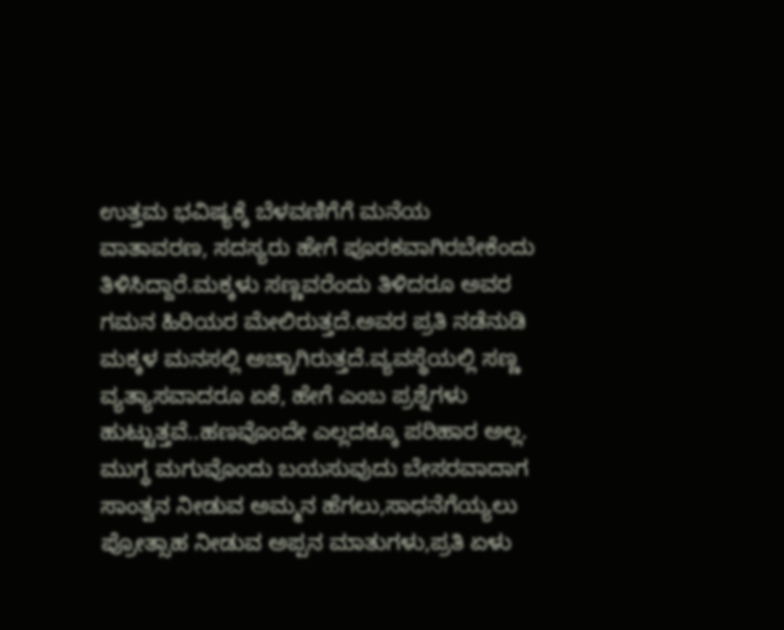ಉತ್ತಮ ಭವಿಷ್ಯಕ್ಕೆ ಬೆಳವಣಿಗೆಗೆ ಮನೆಯ ವಾತಾವರಣ, ಸದಸ್ಯರು ಹೇಗೆ ಪೂರಕವಾಗಿರಬೇಕೆಂದು ತಿಳಿಸಿದ್ದಾರೆ.ಮಕ್ಕಳು ಸಣ್ಣವರೆಂದು ತಿಳಿದರೂ ಅವರ ಗಮನ ಹಿರಿಯರ ಮೇಲಿರುತ್ತದೆ.ಅವರ ಪ್ರತಿ ನಡೆನುಡಿ ಮಕ್ಕಳ ಮನಸಲ್ಲಿ ಅಚ್ಚಾಗಿರುತ್ತದೆ.ವ್ಯವಸ್ಥೆಯಲ್ಲಿ ಸಣ್ಣ ವ್ಯತ್ಯಾಸವಾದರೂ ಏಕೆ, ಹೇಗೆ ಎಂಬ ಪ್ರಶ್ನೆಗಳು ಹುಟ್ಟುತ್ತವೆ..ಹಣವೊಂದೇ ಎಲ್ಲದಕ್ಕೂ ಪರಿಹಾರ ಅಲ್ಲ. ಮುಗ್ಧ ಮಗುವೊಂದು ಬಯಸುವುದು ಬೇಸರವಾದಾಗ ಸಾಂತ್ವನ ನೀಡುವ ಅಮ್ಮನ ಹೆಗಲು,ಸಾಧನೆಗೆಯ್ಯಲು ಪ್ರೋತ್ಸಾಹ ನೀಡುವ ಅಪ್ಪನ ಮಾತುಗಳು,ಪ್ರತಿ ಏಳು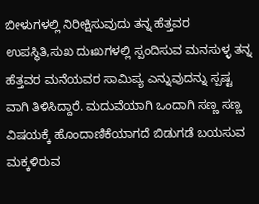ಬೀಳುಗಳಲ್ಲಿ ನಿರೀಕ್ಷಿಸುವುದು ತನ್ನ ಹೆತ್ತವರ ಉಪಸ್ಥಿತಿ,ಸುಖ ದುಃಖಗಳಲ್ಲಿ ಸ್ಪಂದಿಸುವ ಮನಸುಳ್ಳ ತನ್ನ ಹೆತ್ತವರ ಮನೆಯವರ ಸಾಮಿಪ್ಯ ಎನ್ನುವುದನ್ನು ಸ್ಪಷ್ಟ ವಾಗಿ ತಿಳಿಸಿದ್ದಾರೆ. ಮದುವೆಯಾಗಿ ಒಂದಾಗಿ ಸಣ್ಣ ಸಣ್ಣ ವಿಷಯಕ್ಕೆ ಹೊಂದಾಣಿಕೆಯಾಗದೆ ಬಿಡುಗಡೆ ಬಯಸುವ ಮಕ್ಕಳಿರುವ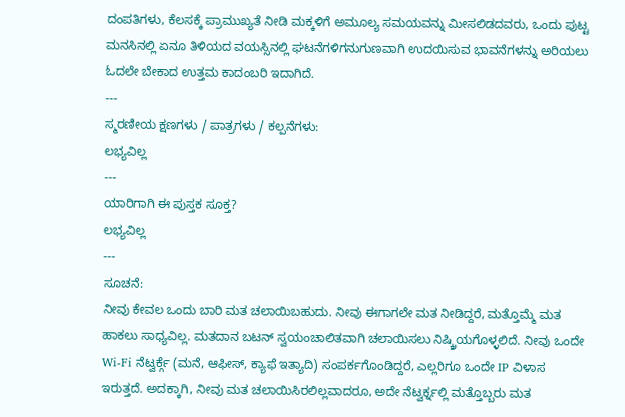ದಂಪತಿಗಳು, ಕೆಲಸಕ್ಕೆ ಪ್ರಾಮುಖ್ಯತೆ ನೀಡಿ ಮಕ್ಕಳಿಗೆ ಅಮೂಲ್ಯ ಸಮಯವನ್ನು ಮೀಸಲಿಡದವರು, ಒಂದು ಪುಟ್ಟ ಮನಸಿನಲ್ಲಿ ಏನೂ ತಿಳಿಯದ ವಯಸ್ಸಿನಲ್ಲಿ ಘಟನೆಗಳಿಗನುಗುಣವಾಗಿ ಉದಯಿಸುವ ಭಾವನೆಗಳನ್ನು ಅರಿಯಲು ಓದಲೇ ಬೇಕಾದ ಉತ್ತಮ ಕಾದಂಬರಿ ಇದಾಗಿದೆ.
---
ಸ್ಮರಣೀಯ ಕ್ಷಣಗಳು / ಪಾತ್ರಗಳು / ಕಲ್ಪನೆಗಳು:
ಲಭ್ಯವಿಲ್ಲ
---
ಯಾರಿಗಾಗಿ ಈ ಪುಸ್ತಕ ಸೂಕ್ತ?
ಲಭ್ಯವಿಲ್ಲ
---
ಸೂಚನೆ:
ನೀವು ಕೇವಲ ಒಂದು ಬಾರಿ ಮತ ಚಲಾಯಿಬಹುದು. ನೀವು ಈಗಾಗಲೇ ಮತ ನೀಡಿದ್ದರೆ, ಮತ್ತೊಮ್ಮೆ ಮತ ಹಾಕಲು ಸಾಧ್ಯವಿಲ್ಲ. ಮತದಾನ ಬಟನ್ ಸ್ವಯಂಚಾಲಿತವಾಗಿ ಚಲಾಯಿಸಲು ನಿಷ್ಕ್ರಿಯಗೊಳ್ಳಲಿದೆ. ನೀವು ಒಂದೇ Wi-Fi ನೆಟ್ವರ್ಕ್ಗೆ (ಮನೆ, ಆಫೀಸ್, ಕ್ಯಾಫೆ ಇತ್ಯಾದಿ) ಸಂಪರ್ಕಗೊಂಡಿದ್ದರೆ, ಎಲ್ಲರಿಗೂ ಒಂದೇ IP ವಿಳಾಸ ಇರುತ್ತದೆ. ಅದಕ್ಕಾಗಿ, ನೀವು ಮತ ಚಲಾಯಿಸಿರಲಿಲ್ಲವಾದರೂ, ಅದೇ ನೆಟ್ವರ್ಕ್ನಲ್ಲಿ ಮತ್ತೊಬ್ಬರು ಮತ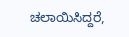ಚಲಾಯಿಸಿದ್ದರೆ,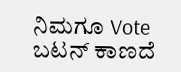ನಿಮಗೂ Vote ಬಟನ್ ಕಾಣದೆ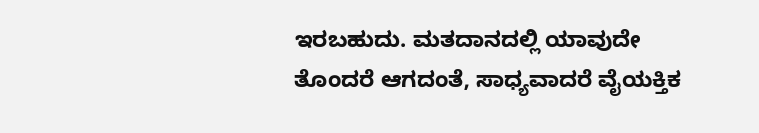ಇರಬಹುದು. ಮತದಾನದಲ್ಲಿ ಯಾವುದೇ ತೊಂದರೆ ಆಗದಂತೆ, ಸಾಧ್ಯವಾದರೆ ವೈಯಕ್ತಿಕ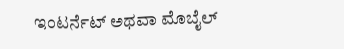ಇಂಟರ್ನೆಟ್ ಅಥವಾ ಮೊಬೈಲ್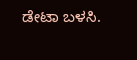ಡೇಟಾ ಬಳಸಿ.